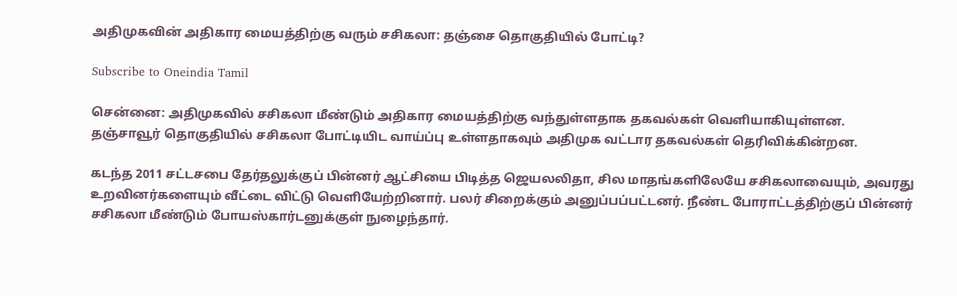அதிமுகவின் அதிகார மையத்திற்கு வரும் சசிகலா: தஞ்சை தொகுதியில் போட்டி?

Subscribe to Oneindia Tamil

சென்னை: அதிமுகவில் சசிகலா மீண்டும் அதிகார மையத்திற்கு வந்துள்ளதாக தகவல்கள் வெளியாகியுள்ளன. தஞ்சாவூர் தொகுதியில் சசிகலா போட்டியிட வாய்ப்பு உள்ளதாகவும் அதிமுக வட்டார தகவல்கள் தெரிவிக்கின்றன.

கடந்த 2011 சட்டசபை தேர்தலுக்குப் பின்னர் ஆட்சியை பிடித்த ஜெயலலிதா, சில மாதங்களிலேயே சசிகலாவையும், அவரது உறவினர்களையும் வீட்டை விட்டு வெளியேற்றினார். பலர் சிறைக்கும் அனுப்பப்பட்டனர். நீண்ட போராட்டத்திற்குப் பின்னர் சசிகலா மீண்டும் போயஸ்கார்டனுக்குள் நுழைந்தார்.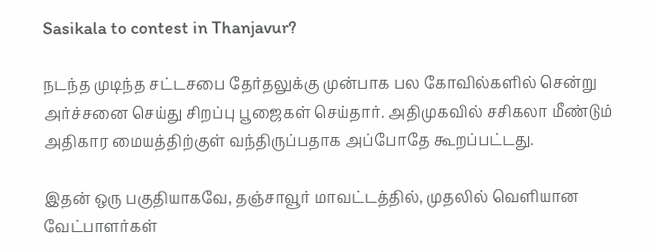Sasikala to contest in Thanjavur?

நடந்த முடிந்த சட்டசபை தேர்தலுக்கு முன்பாக பல கோவில்களில் சென்று அர்ச்சனை செய்து சிறப்பு பூஜைகள் செய்தார். அதிமுகவில் சசிகலா மீண்டும் அதிகார மையத்திற்குள் வந்திருப்பதாக அப்போதே கூறப்பட்டது.

இதன் ஒரு பகுதியாகவே, தஞ்சாவூர் மாவட்டத்தில், முதலில் வெளியான வேட்பாளர்கள்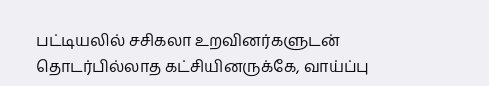பட்டியலில் சசிகலா உறவினர்களுடன் தொடர்பில்லாத கட்சியினருக்கே, வாய்ப்பு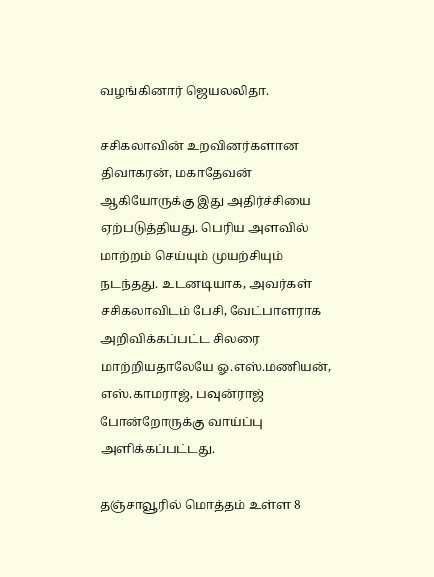வழங்கினார் ஜெயலலிதா.

சசிகலாவின் உறவினர்களான திவாகரன், மகாதேவன் ஆகியோருக்கு இது அதிர்ச்சியை ஏற்படுத்தியது. பெரிய அளவில் மாற்றம் செய்யும் முயற்சியும் நடந்தது. உடனடியாக, அவர்கள் சசிகலாவிடம் பேசி, வேட்பாளராக அறிவிக்கப்பட்ட சிலரை மாற்றியதாலேயே ஓ.எஸ்.மணியன், எஸ்.காமராஜ், பவுன்ராஜ் போன்றோருக்கு வாய்ப்பு அளிக்கப்பட்டது.

தஞ்சாவூரில் மொத்தம் உள்ள 8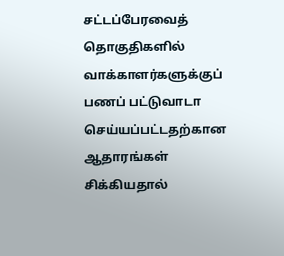சட்டப்பேரவைத் தொகுதிகளில் வாக்காளர்களுக்குப் பணப் பட்டுவாடா செய்யப்பட்டதற்கான ஆதாரங்கள் சிக்கியதால்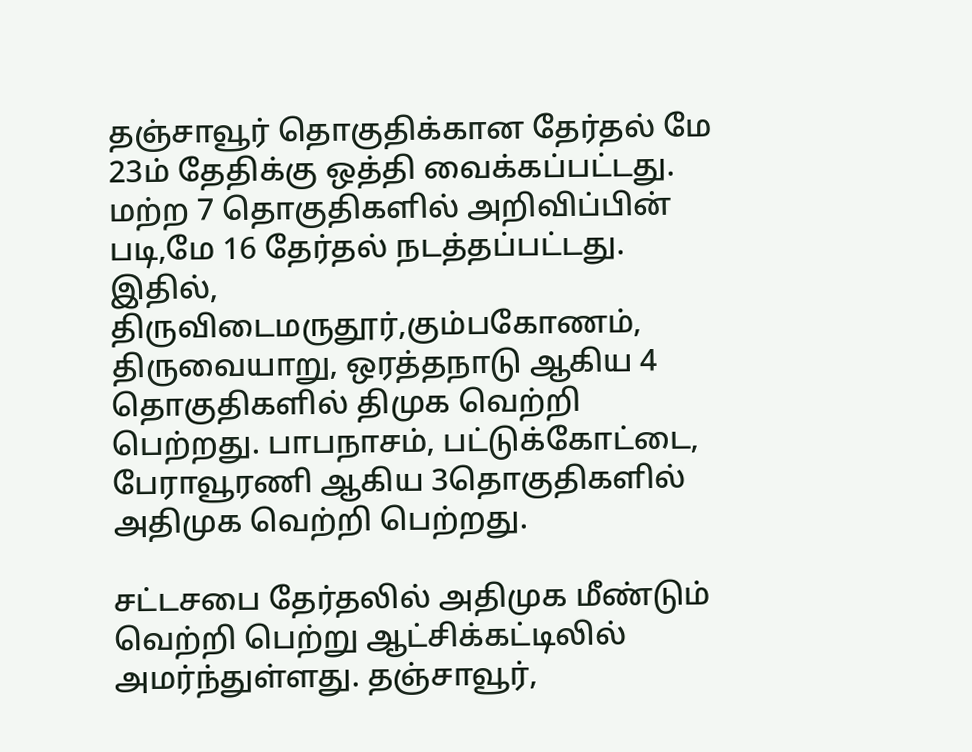தஞ்சாவூர் தொகுதிக்கான தேர்தல் மே 23ம் தேதிக்கு ஒத்தி வைக்கப்பட்டது. மற்ற 7 தொகுதிகளில் அறிவிப்பின் படி,மே 16 தேர்தல் நடத்தப்பட்டது. இதில், திருவிடைமருதூர்,கும்பகோணம், திருவையாறு, ஒரத்தநாடு ஆகிய 4 தொகுதிகளில் திமுக வெற்றி பெற்றது. பாபநாசம், பட்டுக்கோட்டை, பேராவூரணி ஆகிய 3தொகுதிகளில் அதிமுக வெற்றி பெற்றது.

சட்டசபை தேர்தலில் அதிமுக மீண்டும் வெற்றி பெற்று ஆட்சிக்கட்டிலில் அமர்ந்துள்ளது. தஞ்சாவூர்,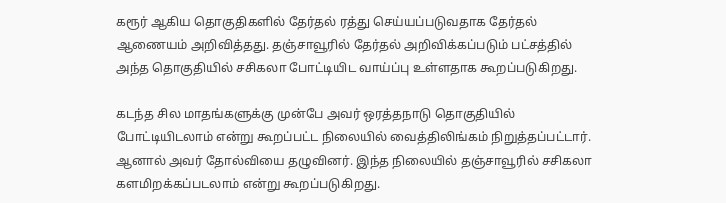கரூர் ஆகிய தொகுதிகளில் தேர்தல் ரத்து செய்யப்படுவதாக தேர்தல் ஆணையம் அறிவித்தது. தஞ்சாவூரில் தேர்தல் அறிவிக்கப்படும் பட்சத்தில் அந்த தொகுதியில் சசிகலா போட்டியிட வாய்ப்பு உள்ளதாக கூறப்படுகிறது.

கடந்த சில மாதங்களுக்கு முன்பே அவர் ஒரத்தநாடு தொகுதியில் போட்டியிடலாம் என்று கூறப்பட்ட நிலையில் வைத்திலிங்கம் நிறுத்தப்பட்டார். ஆனால் அவர் தோல்வியை தழுவினர். இந்த நிலையில் தஞ்சாவூரில் சசிகலா களமிறக்கப்படலாம் என்று கூறப்படுகிறது.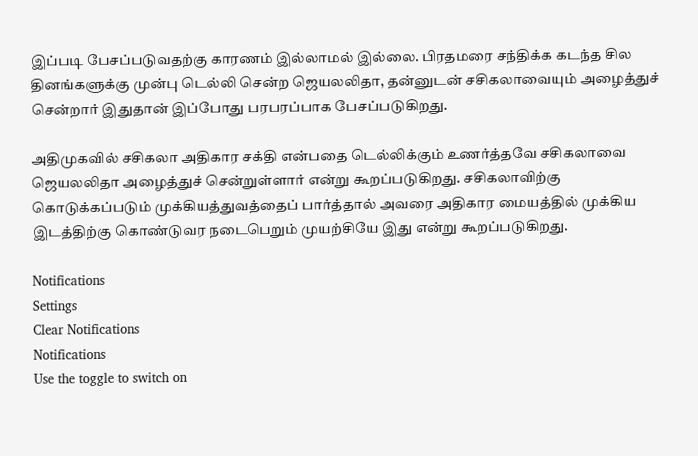இப்படி பேசப்படுவதற்கு காரணம் இல்லாமல் இல்லை. பிரதமரை சந்திக்க கடந்த சில தினங்களுக்கு முன்பு டெல்லி சென்ற ஜெயலலிதா, தன்னுடன் சசிகலாவையும் அழைத்துச் சென்றார் இதுதான் இப்போது பரபரப்பாக பேசப்படுகிறது.

அதிமுகவில் சசிகலா அதிகார சக்தி என்பதை டெல்லிக்கும் உணர்த்தவே சசிகலாவை ஜெயலலிதா அழைத்துச் சென்றுள்ளார் என்று கூறப்படுகிறது. சசிகலாவிற்கு கொடுக்கப்படும் முக்கியத்துவத்தைப் பார்த்தால் அவரை அதிகார மையத்தில் முக்கிய இடத்திற்கு கொண்டுவர நடைபெறும் முயற்சியே இது என்று கூறப்படுகிறது.

Notifications
Settings
Clear Notifications
Notifications
Use the toggle to switch on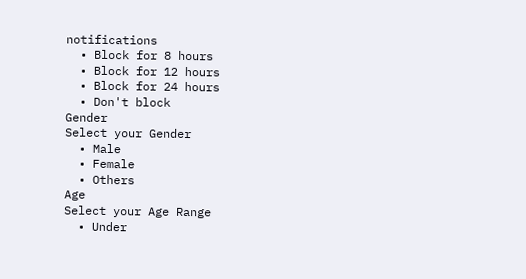notifications
  • Block for 8 hours
  • Block for 12 hours
  • Block for 24 hours
  • Don't block
Gender
Select your Gender
  • Male
  • Female
  • Others
Age
Select your Age Range
  • Under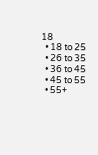18
  • 18 to 25
  • 26 to 35
  • 36 to 45
  • 45 to 55
  • 55+